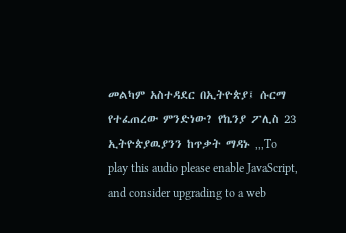መልካም አስተዳደር በኢትዮጵያ፤ ሱርማ የተፈጠረው ምንድነው? የኬንያ ፖሊስ 23 ኢትዮጵያዉያንን ከጥቃት ማዳኑ ,,,To play this audio please enable JavaScript, and consider upgrading to a web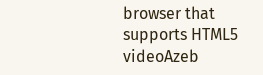browser that supports HTML5 videoAzeb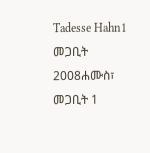Tadesse Hahn1 መጋቢት 2008ሐሙስ፣ መጋቢት 1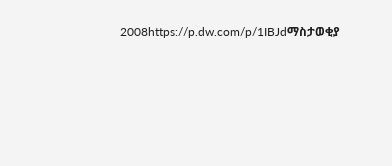2008https://p.dw.com/p/1IBJdማስታወቂያ